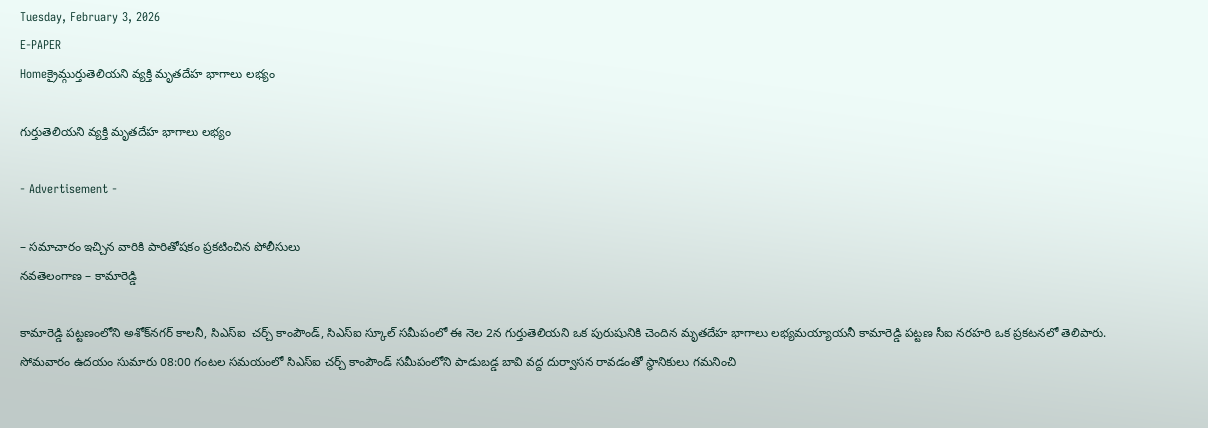Tuesday, February 3, 2026
E-PAPER
Homeక్రైమ్గుర్తుతెలియని వ్యక్తి మృతదేహ భాగాలు లభ్యం

గుర్తుతెలియని వ్యక్తి మృతదేహ భాగాలు లభ్యం

- Advertisement -

– సమాచారం ఇచ్చిన వారికి పారితోషకం ప్రకటించిన పోలీసులు
నవతెలంగాణ – కామారెడ్డి

కామారెడ్డి పట్టణంలోని అశోక్‌నగర్ కాలనీ, సిఎస్ఐ  చర్చ్ కాంపౌండ్, సిఎస్ఐ స్కూల్ సమీపంలో ఈ నెల 2న గుర్తుతెలియని ఒక పురుషునికి చెందిన మృతదేహ భాగాలు లభ్యమయ్యాయనీ కామారెడ్డి పట్టణ సీఐ నరహరి ఒక ప్రకటనలో తెలిపారు. సోమవారం ఉదయం సుమారు 08:00 గంటల సమయంలో సిఎస్ఐ చర్చ్ కాంపౌండ్ సమీపంలోని పాడుబడ్డ బావి వద్ద దుర్వాసన రావడంతో స్థానికులు గమనించి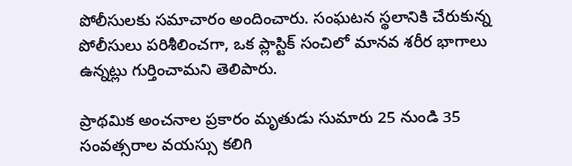పోలీసులకు సమాచారం అందించారు. సంఘటన స్థలానికి చేరుకున్న పోలీసులు పరిశీలించగా, ఒక ప్లాస్టిక్ సంచిలో మానవ శరీర భాగాలు ఉన్నట్లు గుర్తించామని తెలిపారు.

ప్రాథమిక అంచనాల ప్రకారం మృతుడు సుమారు 25 నుండి 35 సంవత్సరాల వయస్సు కలిగి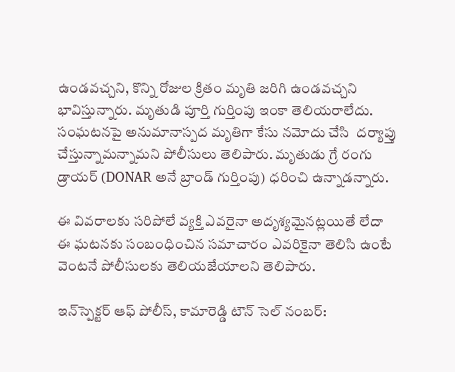ఉండవచ్చని, కొన్ని రోజుల క్రితం మృతి జరిగి ఉండవచ్చని భావిస్తున్నారు. మృతుడి పూర్తి గుర్తింపు ఇంకా తెలియరాలేదు. సంఘటనపై అనుమానాస్పద మృతిగా కేసు నమోదు చేసి  దర్యాప్తు చేస్తున్నామన్నామని పోలీసులు తెలిపారు. మృతుడు గ్రే రంగు డ్రాయర్ (DONAR అనే బ్రాండ్ గుర్తింపు) ధరించి ఉన్నాడన్నారు.

ఈ వివరాలకు సరిపోలే వ్యక్తి ఎవరైనా అదృశ్యమైనట్లయితే లేదా ఈ ఘటనకు సంబంధించిన సమాచారం ఎవరికైనా తెలిసి ఉంటే వెంటనే పోలీసులకు తెలియజేయాలని తెలిపారు.

ఇన్‌స్పెక్టర్ ఆఫ్ పోలీస్, కామారెడ్డి టౌన్ సెల్ నంబర్: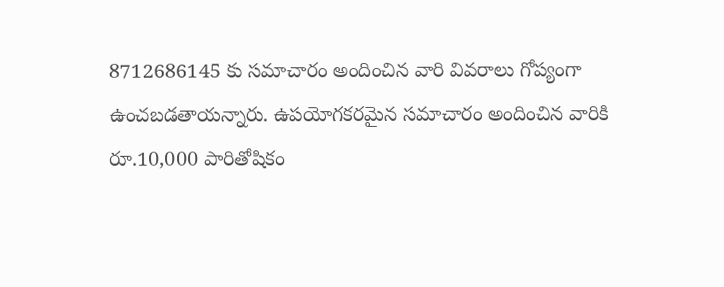8712686145 కు సమాచారం అందించిన వారి వివరాలు గోప్యంగా ఉంచబడతాయన్నారు. ఉపయోగకరమైన సమాచారం అందించిన వారికి రూ.10,000 పారితోషికం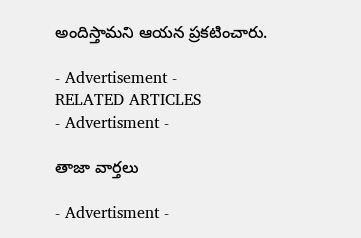అందిస్తామని ఆయన ప్రకటించారు.

- Advertisement -
RELATED ARTICLES
- Advertisment -

తాజా వార్తలు

- Advertisment -